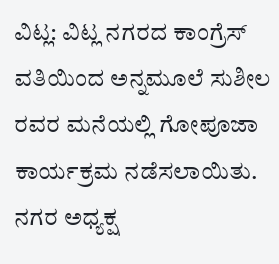ವಿಟ್ಲ: ವಿಟ್ಲ ನಗರದ ಕಾಂಗ್ರೆಸ್ ವತಿಯಿಂದ ಅನ್ನಮೂಲೆ ಸುಶೀಲ ರವರ ಮನೆಯಲ್ಲಿ ಗೋಪೂಜಾ ಕಾರ್ಯಕ್ರಮ ನಡೆಸಲಾಯಿತು. ನಗರ ಅಧ್ಯಕ್ಷ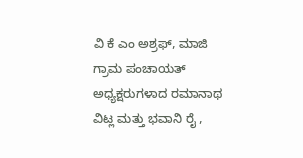ವಿ ಕೆ ಎಂ ಅಶ್ರಫ್, ಮಾಜಿ ಗ್ರಾಮ ಪಂಚಾಯತ್ ಅಧ್ಯಕ್ಷರುಗಳಾದ ರಮಾನಾಥ ವಿಟ್ಲ ಮತ್ತು ಭವಾನಿ ರೈ ,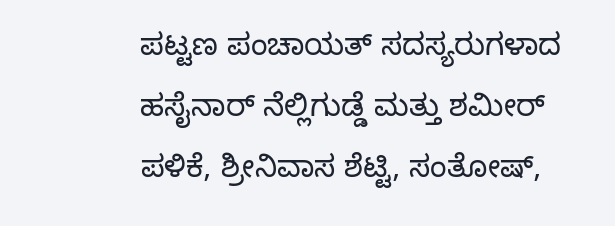ಪಟ್ಟಣ ಪಂಚಾಯತ್ ಸದಸ್ಯರುಗಳಾದ ಹಸೈನಾರ್ ನೆಲ್ಲಿಗುಡ್ಡೆ ಮತ್ತು ಶಮೀರ್ ಪಳಿಕೆ, ಶ್ರೀನಿವಾಸ ಶೆಟ್ಟಿ, ಸಂತೋಷ್,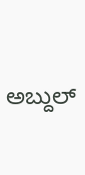ಅಬ್ದುಲ್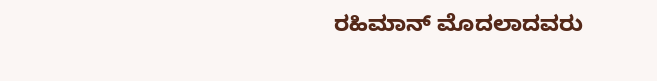ರಹಿಮಾನ್ ಮೊದಲಾದವರು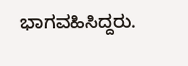ಭಾಗವಹಿಸಿದ್ದರು.